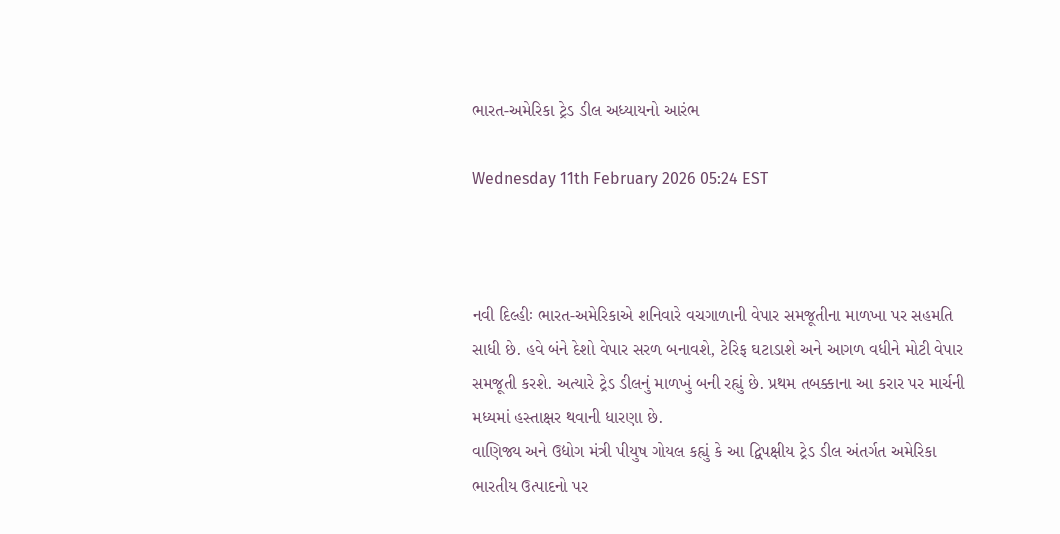ભારત-અમેરિકા ટ્રેડ ડીલ અધ્યાયનો આરંભ

Wednesday 11th February 2026 05:24 EST



નવી દિલ્હીઃ ભારત-અમેરિકાએ શનિવારે વચગાળાની વેપાર સમજૂતીના માળખા પર સહમતિ સાધી છે. હવે બંને દેશો વેપાર સરળ બનાવશે, ટેરિફ ઘટાડાશે અને આગળ વધીને મોટી વેપાર સમજૂતી કરશે. અત્યારે ટ્રેડ ડીલનું માળખું બની રહ્યું છે. પ્રથમ તબક્કાના આ કરાર પર માર્ચની મધ્યમાં હસ્તાક્ષર થવાની ધારણા છે.
વાણિજ્ય અને ઉદ્યોગ મંત્રી પીયુષ ગોયલ કહ્યું કે આ દ્વિપક્ષીય ટ્રેડ ડીલ અંતર્ગત અમેરિકા ભારતીય ઉત્પાદનો પર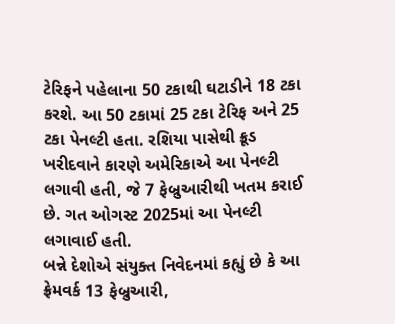ટેરિફને પહેલાના 50 ટકાથી ઘટાડીને 18 ટકા કરશે. આ 50 ટકામાં 25 ટકા ટેરિફ અને 25 ટકા પેનલ્ટી હતા. રશિયા પાસેથી ક્રૂડ ખરીદવાને કારણે અમેરિકાએ આ પેનલ્ટી લગાવી હતી, જે 7 ફેબ્રુઆરીથી ખતમ કરાઈ છે. ગત ઓગસ્ટ 2025માં આ પેનલ્ટી લગાવાઈ હતી.
બન્ને દેશોએ સંયુક્ત નિવેદનમાં કહ્યું છે કે આ ફ્રેમવર્ક 13 ફેબ્રુઆરી,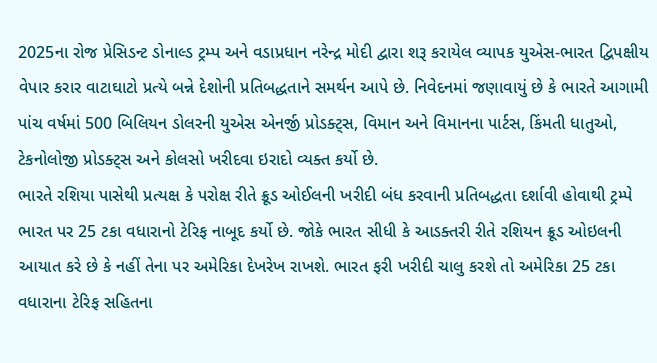2025ના રોજ પ્રેસિડન્ટ ડોનાલ્ડ ટ્રમ્પ અને વડાપ્રધાન નરેન્દ્ર મોદી દ્વારા શરૂ કરાયેલ વ્યાપક યુએસ-ભારત દ્વિપક્ષીય વેપાર કરાર વાટાઘાટો પ્રત્યે બન્ને દેશોની પ્રતિબદ્ધતાને સમર્થન આપે છે. નિવેદનમાં જણાવાયું છે કે ભારતે આગામી પાંચ વર્ષમાં 500 બિલિયન ડોલરની યુએસ એનર્જી પ્રોડક્ટ્સ, વિમાન અને વિમાનના પાર્ટસ, કિંમતી ધાતુઓ, ટેકનોલોજી પ્રોડક્ટ્સ અને કોલસો ખરીદવા ઇરાદો વ્યક્ત કર્યો છે.
ભારતે રશિયા પાસેથી પ્રત્યક્ષ કે પરોક્ષ રીતે ક્રૂડ ઓઈલની ખરીદી બંધ કરવાની પ્રતિબદ્ધતા દર્શાવી હોવાથી ટ્રમ્પે ભારત પર 25 ટકા વધારાનો ટેરિફ નાબૂદ કર્યો છે. જોકે ભારત સીધી કે આડક્તરી રીતે રશિયન ક્રૂડ ઓઇલની આયાત કરે છે કે નહીં તેના પર અમેરિકા દેખરેખ રાખશે. ભારત ફરી ખરીદી ચાલુ કરશે તો અમેરિકા 25 ટકા વધારાના ટેરિફ સહિતના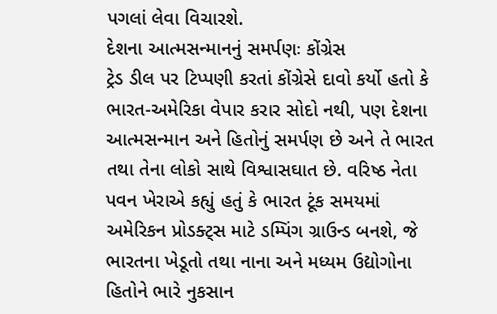પગલાં લેવા વિચારશે.
દેશના આત્મસન્માનનું સમર્પણઃ કોંગ્રેસ
ટ્રેડ ડીલ પર ટિપ્પણી કરતાં કોંગ્રેસે દાવો કર્યો હતો કે ભારત-અમેરિકા વેપાર કરાર સોદો નથી, પણ દેશના આત્મસન્માન અને હિતોનું સમર્પણ છે અને તે ભારત તથા તેના લોકો સાથે વિશ્વાસઘાત છે. વરિષ્ઠ નેતા પવન ખેરાએ કહ્યું હતું કે ભારત ટૂંક સમયમાં અમેરિકન પ્રોડક્ટ્સ માટે ડમ્પિંગ ગ્રાઉન્ડ બનશે, જે ભારતના ખેડૂતો તથા નાના અને મધ્યમ ઉદ્યોગોના હિતોને ભારે નુકસાન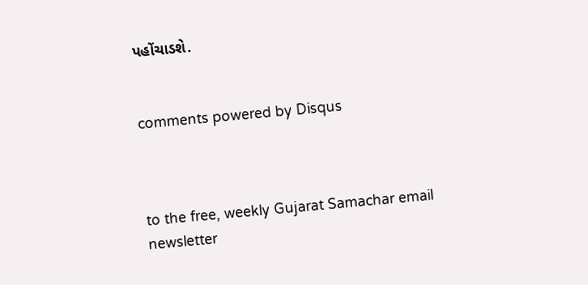પહોંચાડશે.


comments powered by Disqus



to the free, weekly Gujarat Samachar email newsletter